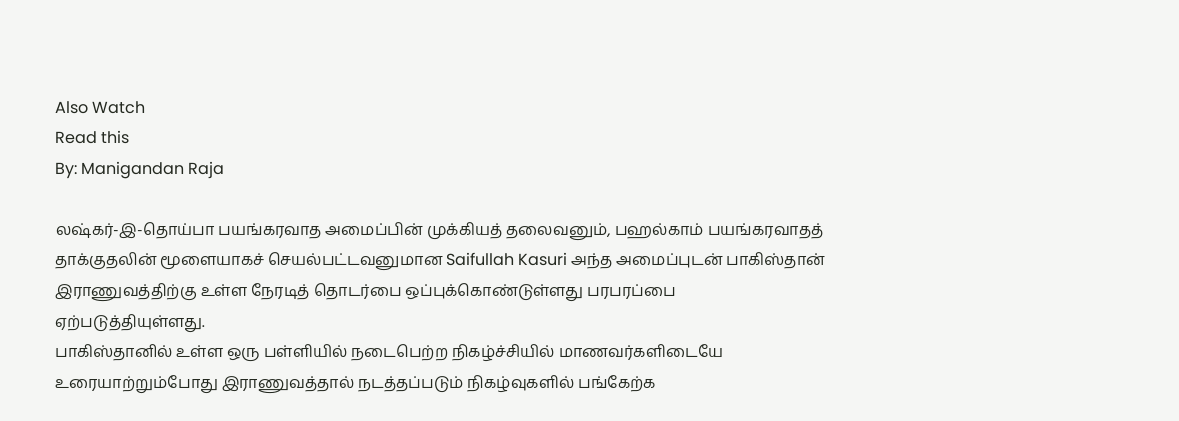Also Watch
Read this
By: Manigandan Raja

லஷ்கர்-இ-தொய்பா பயங்கரவாத அமைப்பின் முக்கியத் தலைவனும், பஹல்காம் பயங்கரவாதத் தாக்குதலின் மூளையாகச் செயல்பட்டவனுமான Saifullah Kasuri அந்த அமைப்புடன் பாகிஸ்தான் இராணுவத்திற்கு உள்ள நேரடித் தொடர்பை ஒப்புக்கொண்டுள்ளது பரபரப்பை ஏற்படுத்தியுள்ளது.
பாகிஸ்தானில் உள்ள ஒரு பள்ளியில் நடைபெற்ற நிகழ்ச்சியில் மாணவர்களிடையே உரையாற்றும்போது இராணுவத்தால் நடத்தப்படும் நிகழ்வுகளில் பங்கேற்க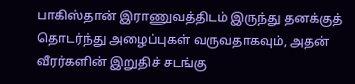பாகிஸ்தான் இராணுவத்திடம் இருந்து தனக்குத் தொடர்ந்து அழைப்புகள் வருவதாகவும், அதன் வீரர்களின் இறுதிச் சடங்கு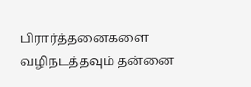பிரார்த்தனைகளை வழிநடத்தவும் தன்னை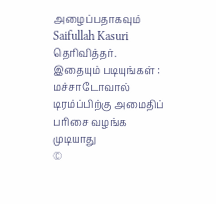அழைப்பதாகவும் Saifullah Kasuri தெரிவித்தர்.
இதையும் படியுங்கள் : மச்சாடோவால் டிரம்ப்பிற்கு அமைதிப் பரிசை வழங்க முடியாது
©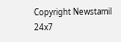Copyright Newstamil 24x7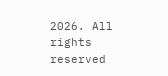2026. All rights reserved